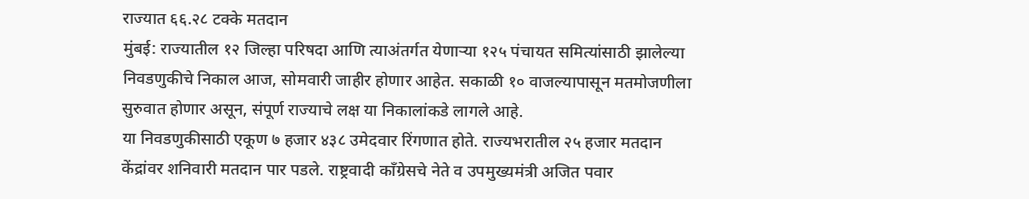राज्यात ६६.२८ टक्के मतदान
मुंबई: राज्यातील १२ जिल्हा परिषदा आणि त्याअंतर्गत येणाऱ्या १२५ पंचायत समित्यांसाठी झालेल्या निवडणुकीचे निकाल आज, सोमवारी जाहीर होणार आहेत. सकाळी १० वाजल्यापासून मतमोजणीला सुरुवात होणार असून, संपूर्ण राज्याचे लक्ष या निकालांकडे लागले आहे.
या निवडणुकीसाठी एकूण ७ हजार ४३८ उमेदवार रिंगणात होते. राज्यभरातील २५ हजार मतदान केंद्रांवर शनिवारी मतदान पार पडले. राष्ट्रवादी काँग्रेसचे नेते व उपमुख्यमंत्री अजित पवार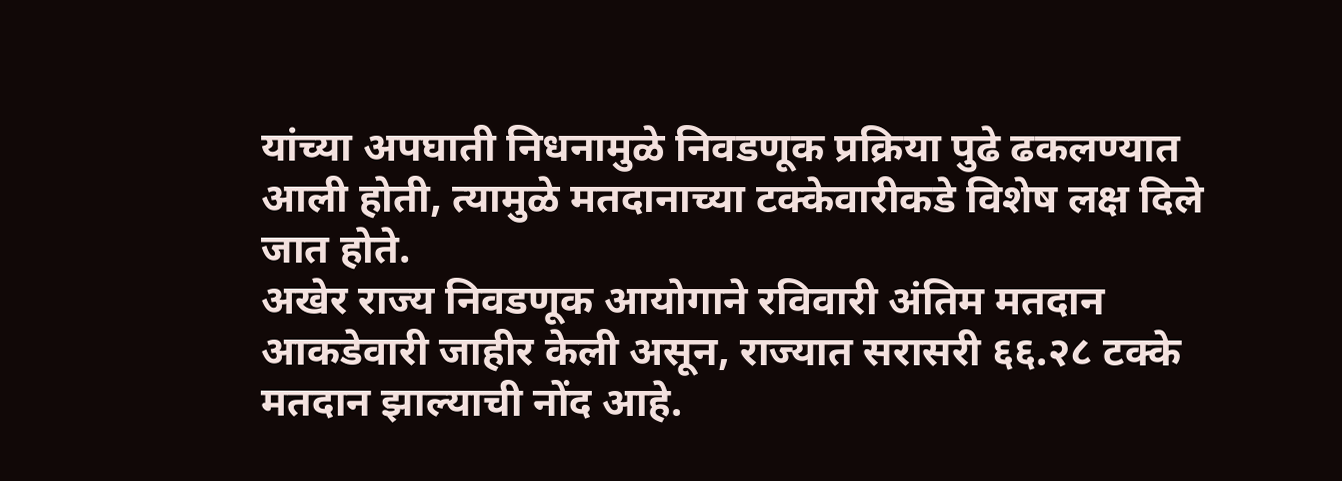यांच्या अपघाती निधनामुळे निवडणूक प्रक्रिया पुढे ढकलण्यात आली होती, त्यामुळे मतदानाच्या टक्केवारीकडे विशेष लक्ष दिले जात होते.
अखेर राज्य निवडणूक आयोगाने रविवारी अंतिम मतदान आकडेवारी जाहीर केली असून, राज्यात सरासरी ६६.२८ टक्के मतदान झाल्याची नोंद आहे.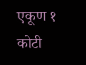एकूण १ कोटी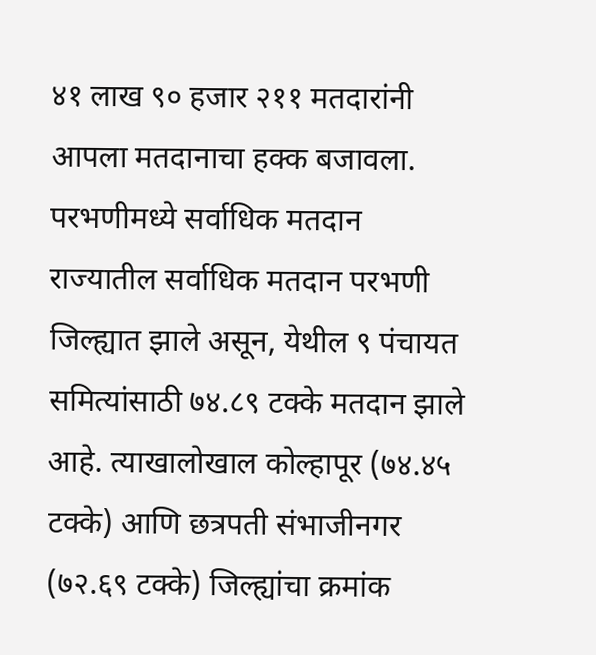४१ लाख ९० हजार २११ मतदारांनी आपला मतदानाचा हक्क बजावला.
परभणीमध्ये सर्वाधिक मतदान
राज्यातील सर्वाधिक मतदान परभणी जिल्ह्यात झाले असून, येथील ९ पंचायत समित्यांसाठी ७४.८९ टक्के मतदान झाले आहे. त्याखालोखाल कोल्हापूर (७४.४५ टक्के) आणि छत्रपती संभाजीनगर (७२.६९ टक्के) जिल्ह्यांचा क्रमांक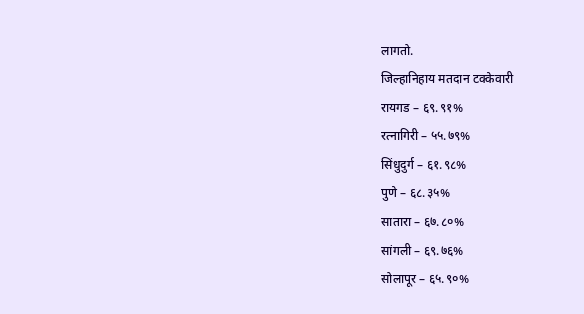लागतो.
जिल्हानिहाय मतदान टक्केवारी
रायगड – ६९.९१%
रत्नागिरी – ५५.७९%
सिंधुदुर्ग – ६१.९८%
पुणे – ६८.३५%
सातारा – ६७.८०%
सांगली – ६९.७६%
सोलापूर – ६५.९०%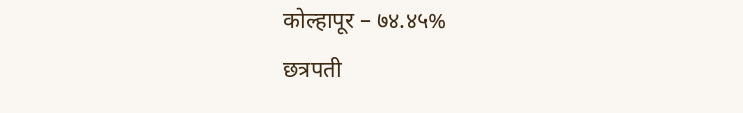कोल्हापूर – ७४.४५%
छत्रपती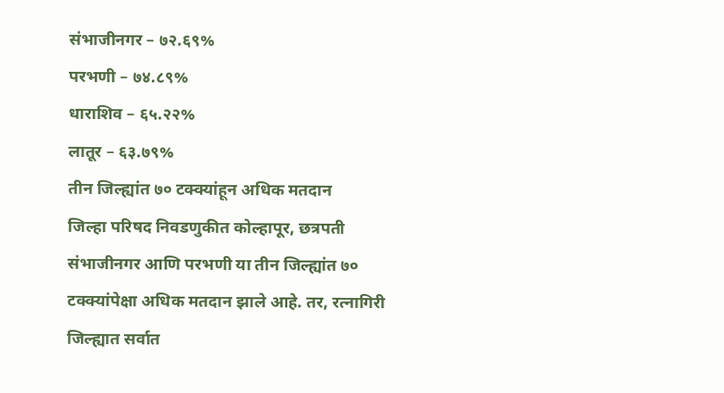संभाजीनगर – ७२.६९%
परभणी – ७४.८९%
धाराशिव – ६५.२२%
लातूर – ६३.७९%
तीन जिल्ह्यांत ७० टक्क्यांहून अधिक मतदान
जिल्हा परिषद निवडणुकीत कोल्हापूर, छत्रपती संभाजीनगर आणि परभणी या तीन जिल्ह्यांत ७० टक्क्यांपेक्षा अधिक मतदान झाले आहे. तर, रत्नागिरी जिल्ह्यात सर्वात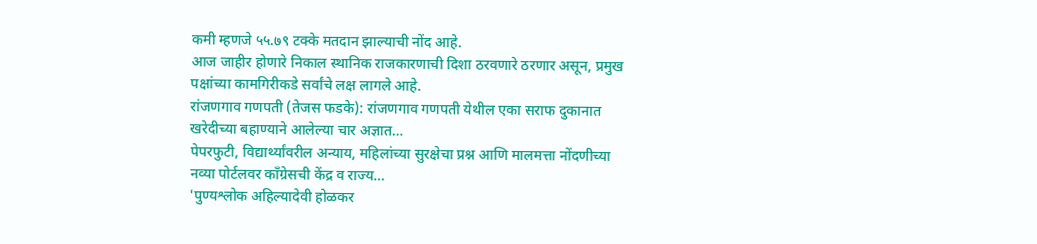कमी म्हणजे ५५.७९ टक्के मतदान झाल्याची नोंद आहे.
आज जाहीर होणारे निकाल स्थानिक राजकारणाची दिशा ठरवणारे ठरणार असून, प्रमुख पक्षांच्या कामगिरीकडे सर्वांचे लक्ष लागले आहे.
रांजणगाव गणपती (तेजस फडके): रांजणगाव गणपती येथील एका सराफ दुकानात खरेदीच्या बहाण्याने आलेल्या चार अज्ञात…
पेपरफुटी, विद्यार्थ्यांवरील अन्याय, महिलांच्या सुरक्षेचा प्रश्न आणि मालमत्ता नोंदणीच्या नव्या पोर्टलवर काँग्रेसची केंद्र व राज्य…
'पुण्यश्लोक अहिल्यादेवी होळकर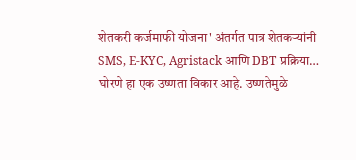शेतकरी कर्जमाफी योजना' अंतर्गत पात्र शेतकऱ्यांनी SMS, E-KYC, Agristack आणि DBT प्रक्रिया…
घोरणे हा एक उष्णता विकार आहे. उष्णतेमुळे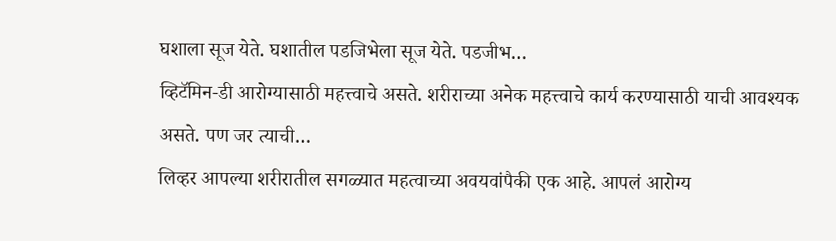घशाला सूज येते. घशातील पडजिभेला सूज येते. पडजीभ…
व्हिटॅमिन-डी आरोग्यासाठी महत्त्वाचे असते. शरीराच्या अनेक महत्त्वाचे कार्य करण्यासाठी याची आवश्यक असते. पण जर त्याची…
लिव्हर आपल्या शरीरातील सगळ्यात महत्वाच्या अवयवांपैकी एक आहे. आपलं आरोग्य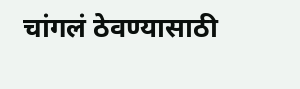चांगलं ठेवण्यासाठी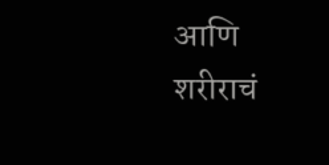आणि शरीराचं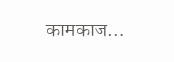कामकाज…